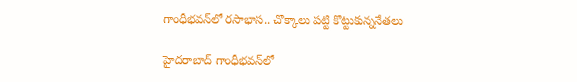గాంధీభవన్‌లో రసాభాస.. చొక్కాలు పట్టి కొట్టుకున్ననేతలు

హైదరాబాద్‌ గాంధీభవన్‌లో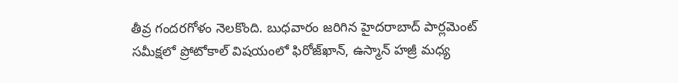తీవ్ర గందరగోళం నెలకొంది. బుధవారం జరిగిన హైదరాబాద్‌ పార్లమెంట్‌ సమీక్షలో ప్రోటోకాల్ విషయంలో ఫిరోజ్‌ఖాన్‌, ఉస్మాన్‌ హజ్రీ మధ్య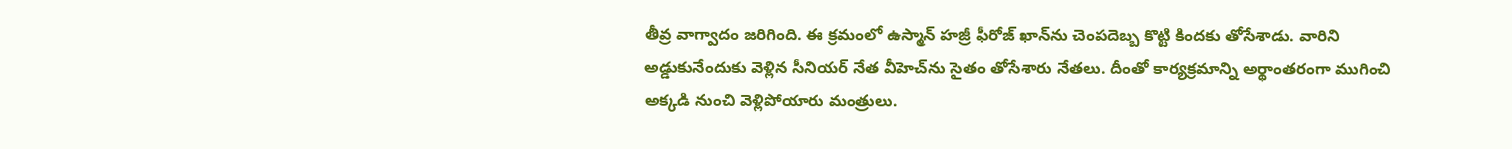తీవ్ర వాగ్వాదం జరిగింది. ఈ క్రమంలో ఉస్మాన్‌ హజ్రీ ఫీరోజ్‌ ఖాన్‌ను చెంపదెబ్బ కొట్టి కిందకు తోసేశాడు. వారిని అడ్డుకునేందుకు వెళ్లిన సీనియర్ నేత వీహెచ్‌ను సైతం తోసేశారు నేతలు. దీంతో కార్యక్రమాన్ని అర్థాంతరంగా ముగించి అక్కడి నుంచి వెళ్లిపోయారు మంత్రులు.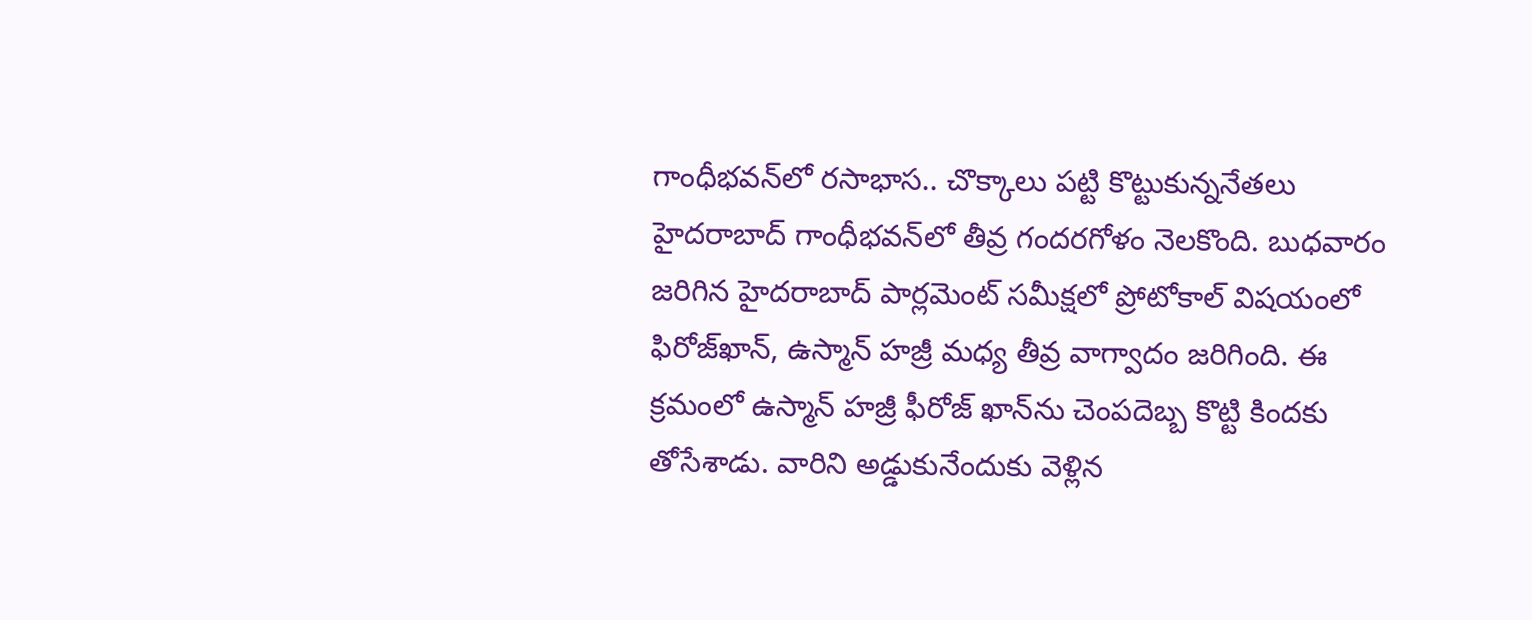గాంధీభవన్‌లో రసాభాస.. చొక్కాలు పట్టి కొట్టుకున్ననేతలు
హైదరాబాద్‌ గాంధీభవన్‌లో తీవ్ర గందరగోళం నెలకొంది. బుధవారం జరిగిన హైదరాబాద్‌ పార్లమెంట్‌ సమీక్షలో ప్రోటోకాల్ విషయంలో ఫిరోజ్‌ఖాన్‌, ఉస్మాన్‌ హజ్రీ మధ్య తీవ్ర వాగ్వాదం జరిగింది. ఈ క్రమంలో ఉస్మాన్‌ హజ్రీ ఫీరోజ్‌ ఖాన్‌ను చెంపదెబ్బ కొట్టి కిందకు తోసేశాడు. వారిని అడ్డుకునేందుకు వెళ్లిన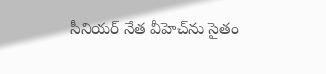సీనియర్ నేత వీహెచ్‌ను సైతం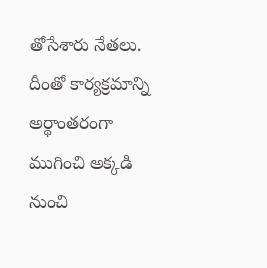తోసేశారు నేతలు. దీంతో కార్యక్రమాన్ని అర్థాంతరంగా ముగించి అక్కడి నుంచి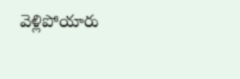వెళ్లిపోయారు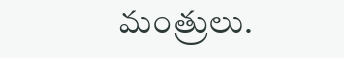మంత్రులు.